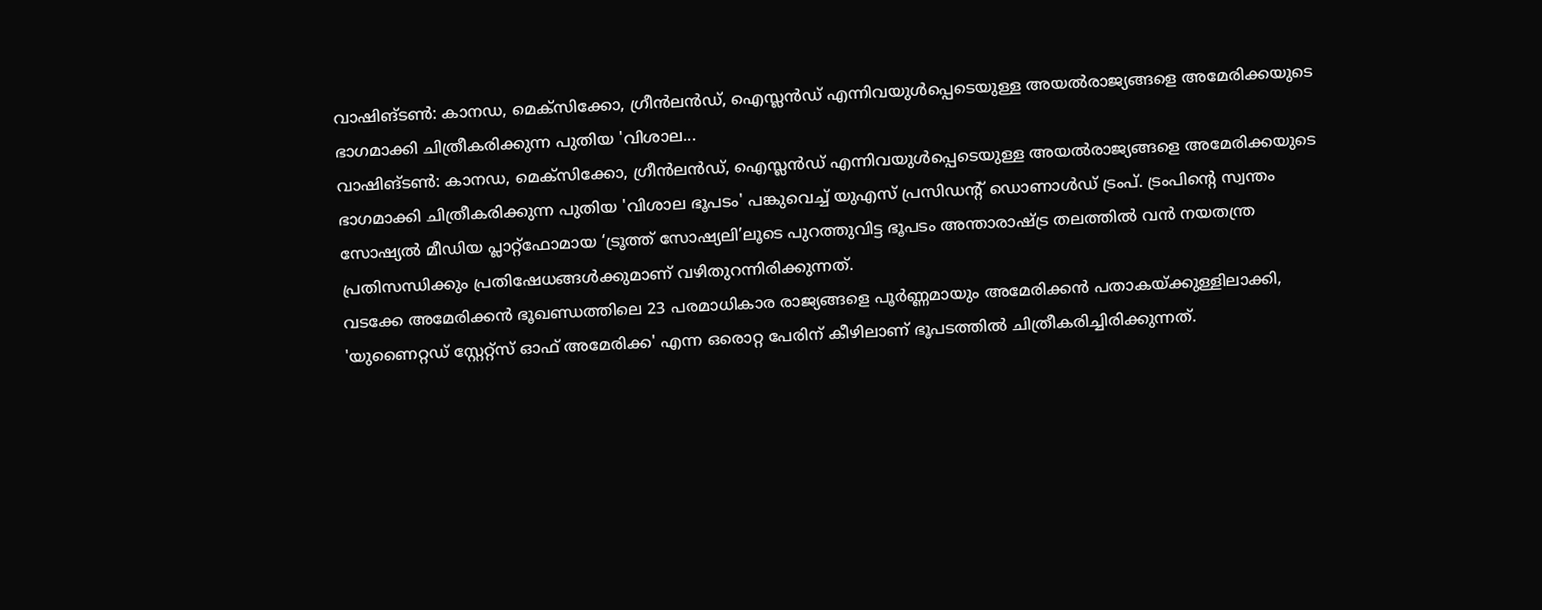വാഷിങ്ടൺ: കാനഡ, മെക്സിക്കോ, ഗ്രീൻലൻഡ്, ഐസ്ലൻഡ് എന്നിവയുൾപ്പെടെയുള്ള അയൽരാജ്യങ്ങളെ അമേരിക്കയുടെ ഭാഗമാക്കി ചിത്രീകരിക്കുന്ന പുതിയ 'വിശാല...
വാഷിങ്ടൺ: കാനഡ, മെക്സിക്കോ, ഗ്രീൻലൻഡ്, ഐസ്ലൻഡ് എന്നിവയുൾപ്പെടെയുള്ള അയൽരാജ്യങ്ങളെ അമേരിക്കയുടെ ഭാഗമാക്കി ചിത്രീകരിക്കുന്ന പുതിയ 'വിശാല ഭൂപടം' പങ്കുവെച്ച് യുഎസ് പ്രസിഡന്റ് ഡൊണാൾഡ് ട്രംപ്. ട്രംപിന്റെ സ്വന്തം സോഷ്യൽ മീഡിയ പ്ലാറ്റ്ഫോമായ ‘ട്രൂത്ത് സോഷ്യലി’ലൂടെ പുറത്തുവിട്ട ഭൂപടം അന്താരാഷ്ട്ര തലത്തിൽ വൻ നയതന്ത്ര പ്രതിസന്ധിക്കും പ്രതിഷേധങ്ങൾക്കുമാണ് വഴിതുറന്നിരിക്കുന്നത്.
വടക്കേ അമേരിക്കൻ ഭൂഖണ്ഡത്തിലെ 23 പരമാധികാര രാജ്യങ്ങളെ പൂർണ്ണമായും അമേരിക്കൻ പതാകയ്ക്കുള്ളിലാക്കി, 'യുണൈറ്റഡ് സ്റ്റേറ്റ്സ് ഓഫ് അമേരിക്ക' എന്ന ഒരൊറ്റ പേരിന് കീഴിലാണ് ഭൂപടത്തിൽ ചിത്രീകരിച്ചിരിക്കുന്നത്.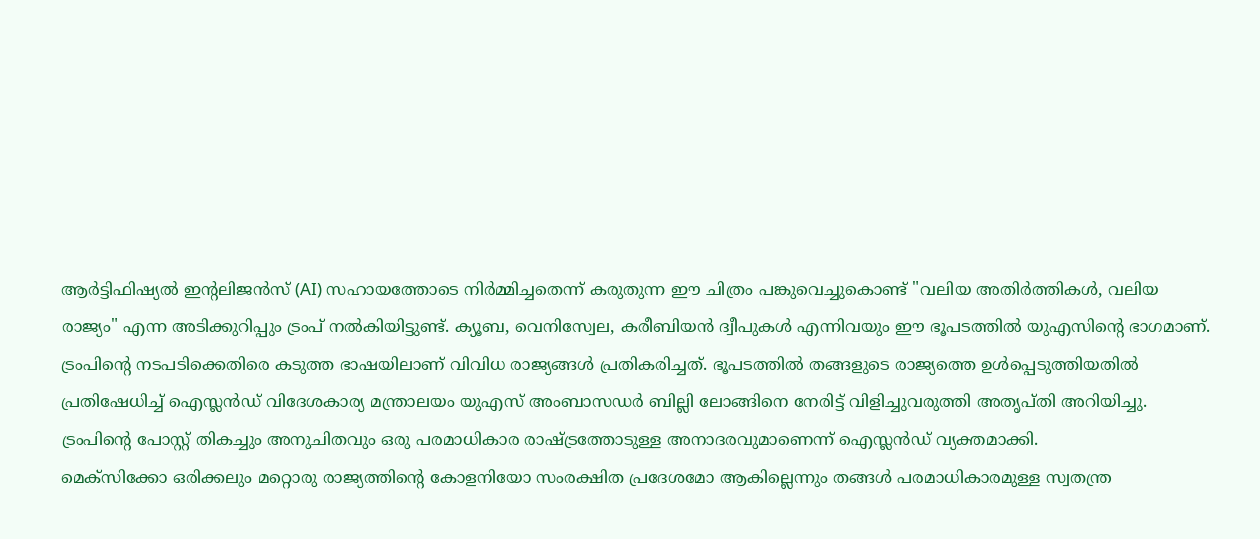ആർട്ടിഫിഷ്യൽ ഇന്റലിജൻസ് (AI) സഹായത്തോടെ നിർമ്മിച്ചതെന്ന് കരുതുന്ന ഈ ചിത്രം പങ്കുവെച്ചുകൊണ്ട് "വലിയ അതിർത്തികൾ, വലിയ രാജ്യം" എന്ന അടിക്കുറിപ്പും ട്രംപ് നൽകിയിട്ടുണ്ട്. ക്യൂബ, വെനിസ്വേല, കരീബിയൻ ദ്വീപുകൾ എന്നിവയും ഈ ഭൂപടത്തിൽ യുഎസിന്റെ ഭാഗമാണ്.
ട്രംപിന്റെ നടപടിക്കെതിരെ കടുത്ത ഭാഷയിലാണ് വിവിധ രാജ്യങ്ങൾ പ്രതികരിച്ചത്. ഭൂപടത്തിൽ തങ്ങളുടെ രാജ്യത്തെ ഉൾപ്പെടുത്തിയതിൽ പ്രതിഷേധിച്ച് ഐസ്ലൻഡ് വിദേശകാര്യ മന്ത്രാലയം യുഎസ് അംബാസഡർ ബില്ലി ലോങ്ങിനെ നേരിട്ട് വിളിച്ചുവരുത്തി അതൃപ്തി അറിയിച്ചു. ട്രംപിന്റെ പോസ്റ്റ് തികച്ചും അനുചിതവും ഒരു പരമാധികാര രാഷ്ട്രത്തോടുള്ള അനാദരവുമാണെന്ന് ഐസ്ലൻഡ് വ്യക്തമാക്കി.
മെക്സിക്കോ ഒരിക്കലും മറ്റൊരു രാജ്യത്തിന്റെ കോളനിയോ സംരക്ഷിത പ്രദേശമോ ആകില്ലെന്നും തങ്ങൾ പരമാധികാരമുള്ള സ്വതന്ത്ര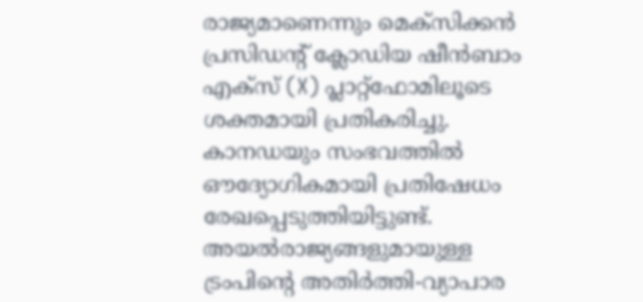രാജ്യമാണെന്നും മെക്സിക്കൻ പ്രസിഡന്റ് ക്ലോഡിയ ഷീൻബാം എക്സ് (X) പ്ലാറ്റ്ഫോമിലൂടെ ശക്തമായി പ്രതികരിച്ചു. കാനഡയും സംഭവത്തിൽ ഔദ്യോഗികമായി പ്രതിഷേധം രേഖപ്പെടുത്തിയിട്ടുണ്ട്.
അയൽരാജ്യങ്ങളുമായുള്ള ട്രംപിന്റെ അതിർത്തി-വ്യാപാര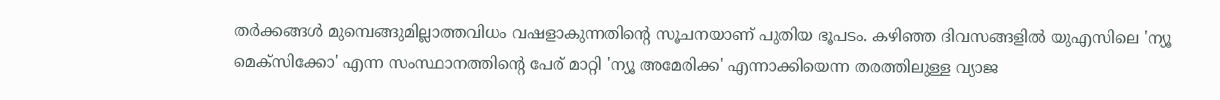തർക്കങ്ങൾ മുമ്പെങ്ങുമില്ലാത്തവിധം വഷളാകുന്നതിന്റെ സൂചനയാണ് പുതിയ ഭൂപടം. കഴിഞ്ഞ ദിവസങ്ങളിൽ യുഎസിലെ 'ന്യൂ മെക്സിക്കോ' എന്ന സംസ്ഥാനത്തിന്റെ പേര് മാറ്റി 'ന്യൂ അമേരിക്ക' എന്നാക്കിയെന്ന തരത്തിലുള്ള വ്യാജ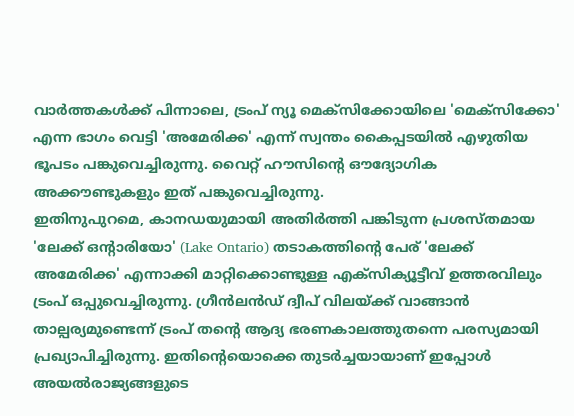വാർത്തകൾക്ക് പിന്നാലെ, ട്രംപ് ന്യൂ മെക്സിക്കോയിലെ 'മെക്സിക്കോ' എന്ന ഭാഗം വെട്ടി 'അമേരിക്ക' എന്ന് സ്വന്തം കൈപ്പടയിൽ എഴുതിയ ഭൂപടം പങ്കുവെച്ചിരുന്നു. വൈറ്റ് ഹൗസിന്റെ ഔദ്യോഗിക അക്കൗണ്ടുകളും ഇത് പങ്കുവെച്ചിരുന്നു.
ഇതിനുപുറമെ, കാനഡയുമായി അതിർത്തി പങ്കിടുന്ന പ്രശസ്തമായ 'ലേക്ക് ഒന്റാരിയോ' (Lake Ontario) തടാകത്തിന്റെ പേര് 'ലേക്ക് അമേരിക്ക' എന്നാക്കി മാറ്റിക്കൊണ്ടുള്ള എക്സിക്യൂട്ടീവ് ഉത്തരവിലും ട്രംപ് ഒപ്പുവെച്ചിരുന്നു. ഗ്രീൻലൻഡ് ദ്വീപ് വിലയ്ക്ക് വാങ്ങാൻ താല്പര്യമുണ്ടെന്ന് ട്രംപ് തന്റെ ആദ്യ ഭരണകാലത്തുതന്നെ പരസ്യമായി പ്രഖ്യാപിച്ചിരുന്നു. ഇതിന്റെയൊക്കെ തുടർച്ചയായാണ് ഇപ്പോൾ അയൽരാജ്യങ്ങളുടെ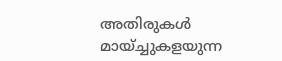അതിരുകൾ മായ്ച്ചുകളയുന്ന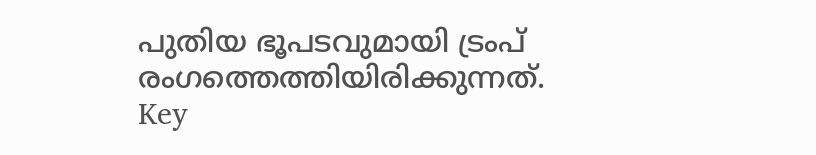പുതിയ ഭൂപടവുമായി ട്രംപ് രംഗത്തെത്തിയിരിക്കുന്നത്.
Key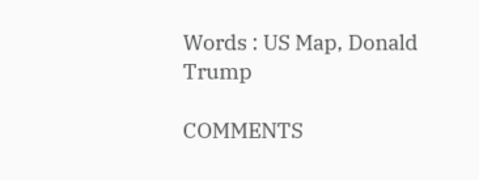Words : US Map, Donald Trump

COMMENTS